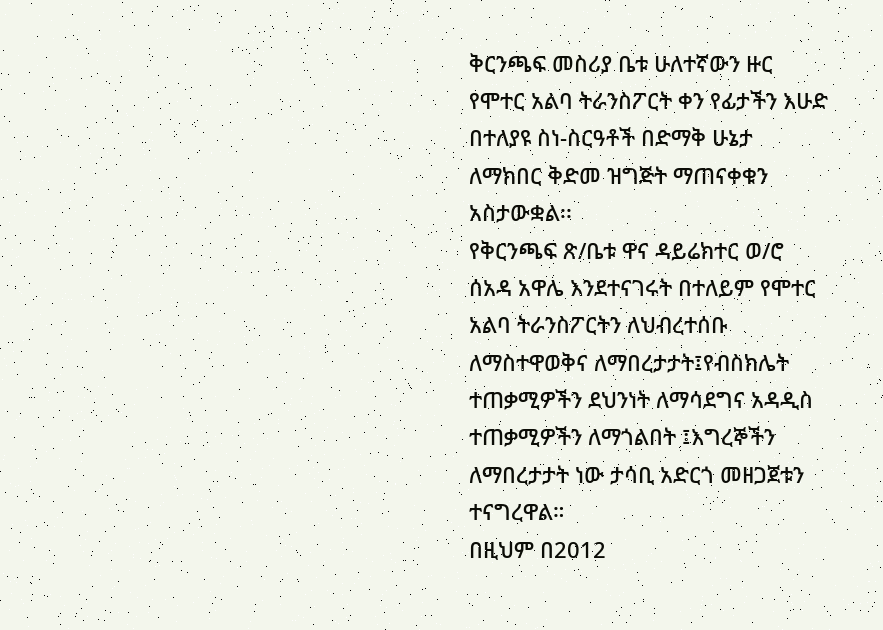ቅርንጫፍ መስሪያ ቤቱ ሁለተኛውን ዙር የሞተር አልባ ትራንስፖርት ቀን የፊታችን እሁድ በተለያዩ ስነ-ስርዓቶች በድማቅ ሁኔታ ለማክበር ቅድመ ዝግጅት ማጠናቀቁን አስታውቋል፡፡
የቅርንጫፍ ጽ/ቤቱ ዋና ዳይሬክተር ወ/ሮ ሰአዳ አዋሌ እንደተናገሩት በተለይም የሞተር አልባ ትራንስፖርትን ለህብረተሰቡ ለማስተዋወቅና ለማበረታታት፤የብስክሌት ተጠቃሚዎችን ደህንነት ለማሳደግና አዳዲስ ተጠቃሚዎችን ለማጎልበት ፤እግረኞችን ለማበረታታት ነው ታሳቢ አድርጎ መዘጋጀቱን ተናግረዋል።
በዚህም በ2012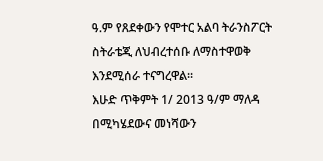ዓ.ም የጸደቀውን የሞተር አልባ ትራንስፖርት ስትራቴጂ ለህብረተሰቡ ለማስተዋወቅ እንደሚሰራ ተናግረዋል፡፡
እሁድ ጥቅምት 1/ 2013 ዓ/ም ማለዳ በሚካሄደውና መነሻውን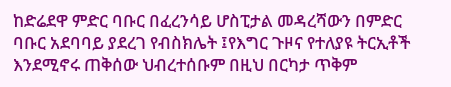ከድሬደዋ ምድር ባቡር በፈረንሳይ ሆስፒታል መዳረሻውን በምድር ባቡር አደባባይ ያደረገ የብስክሌት ፤የእግር ጉዞና የተለያዩ ትርኢቶች እንደሚኖሩ ጠቅሰው ህብረተሰቡም በዚህ በርካታ ጥቅም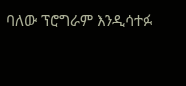ባለው ፕሮግራም እንዲሳተፉ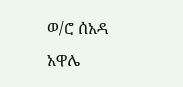ወ/ሮ ሰአዳ አዋሌ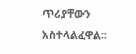ጥሪያቸውን አስተላልፈዋል፡፡